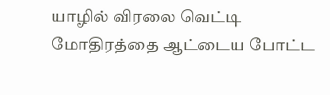யாழில் விரலை வெட்டி மோதிரத்தை ஆட்டைய போட்ட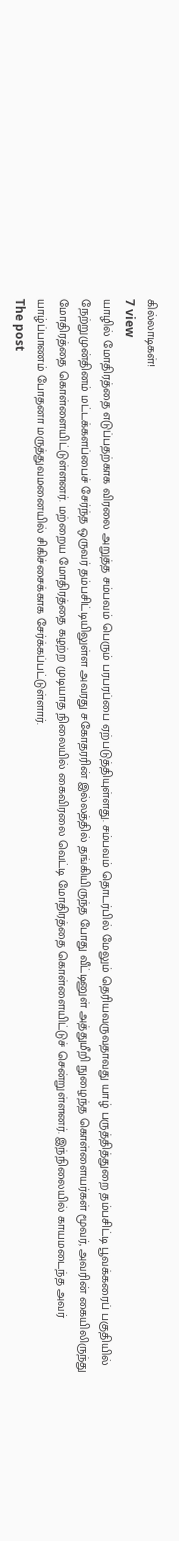கில்லாடிகள்!
7 view
யாழில் மோதிரத்தை எடுப்பதற்காக விரலை அறுத்த சம்பவம் பெரும் பரபரப்பை ஏற்படுத்தியுள்ளது. சம்பவம் தொடர்பில் மேலும் தெரியவருவதாவது யாழ் பருத்தித்துறை தம்பசிட்டி பூவக்கரைப் பகுதியில் நேற்றுமுன்தினம் மட்டக்களப்பைச் சேர்ந்த ஒருவர் தம்பசிட்டியிலுள்ள அவரது சகோதரரின் இல்லத்தில் தங்கியிருந்த போது வீட்டினுள் அத்துமீறி நுழைந்த கொள்ளையர்கள் மூவர், அவரின் கையிலிருந்து மோதிரத்தை கொள்ளையிட்டுள்ளனர். மற்றைய மோதிரத்தை கழற்ற முடியாத நிலையில் கைவிரலை வெட்டி மோதிரத்தை கொள்ளையிட்டுச் சென்றுள்ளனர். இந்நிலையில் காயமடைந்த அவர் யாழ்ப்பாணம் போதனா மருத்துவமனையில் சிகிச்சைக்காக சேர்க்கப்பட்டுள்ளார்.
The post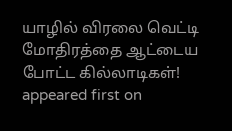யாழில் விரலை வெட்டி மோதிரத்தை ஆட்டைய போட்ட கில்லாடிகள்! appeared first on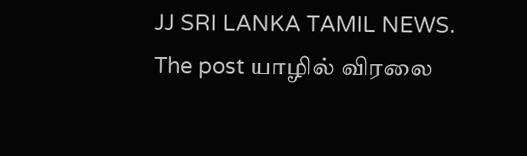JJ SRI LANKA TAMIL NEWS.
The post யாழில் விரலை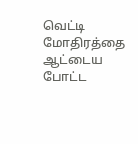வெட்டி மோதிரத்தை ஆட்டைய போட்ட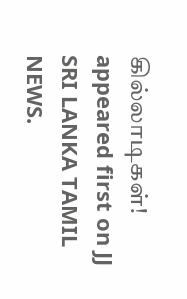கில்லாடிகள்! appeared first on JJ SRI LANKA TAMIL NEWS.